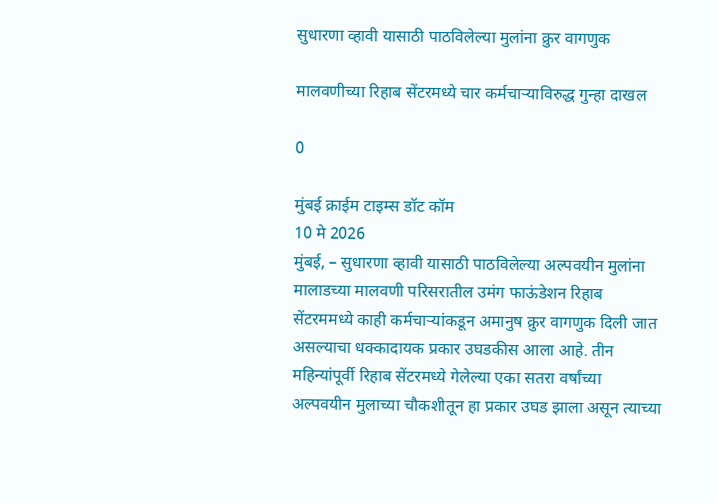सुधारणा व्हावी यासाठी पाठविलेल्या मुलांना क्रुर वागणुक

मालवणीच्या रिहाब सेंटरमध्ये चार कर्मचार्‍याविरुद्ध गुन्हा दाखल

0

मुंबई क्राईम टाइम्स डॉट कॉम
10 मे 2026
मुंबई, – सुधारणा व्हावी यासाठी पाठविलेल्या अल्पवयीन मुलांना मालाडच्या मालवणी परिसरातील उमंग फाऊंडेशन रिहाब सेंटरममध्ये काही कर्मचार्‍यांकडून अमानुष क्रुर वागणुक दिली जात असल्याचा धक्कादायक प्रकार उघडकीस आला आहे. तीन महिन्यांपूर्वी रिहाब सेंटरमध्ये गेलेल्या एका सतरा वर्षांच्या अल्पवयीन मुलाच्या चौकशीतून हा प्रकार उघड झाला असून त्याच्या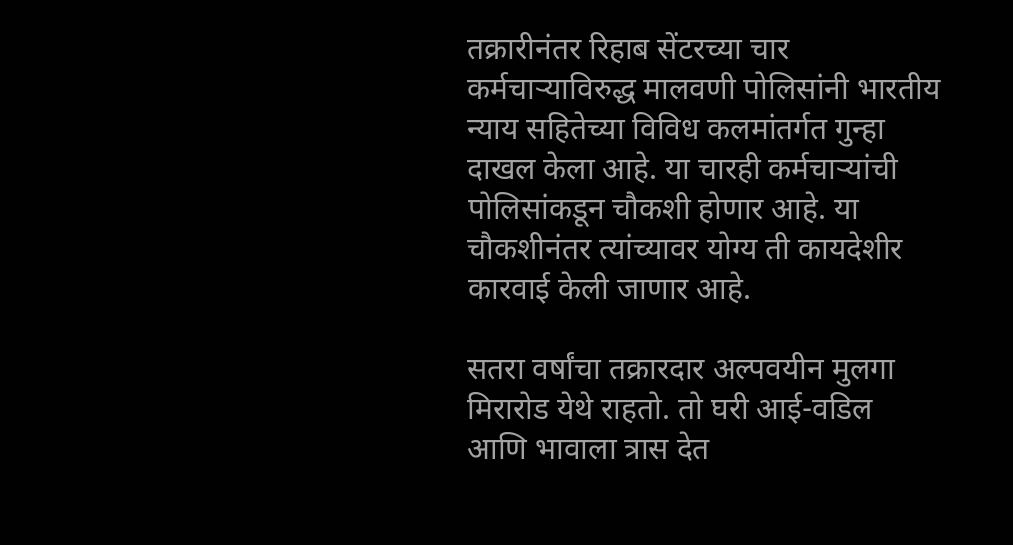तक्रारीनंतर रिहाब सेंटरच्या चार कर्मचार्‍याविरुद्ध मालवणी पोलिसांनी भारतीय न्याय सहितेच्या विविध कलमांतर्गत गुन्हा दाखल केला आहे. या चारही कर्मचार्‍यांची पोलिसांकडून चौकशी होणार आहे. या चौकशीनंतर त्यांच्यावर योग्य ती कायदेशीर कारवाई केली जाणार आहे.

सतरा वर्षांचा तक्रारदार अल्पवयीन मुलगा मिरारोड येथे राहतो. तो घरी आई-वडिल आणि भावाला त्रास देत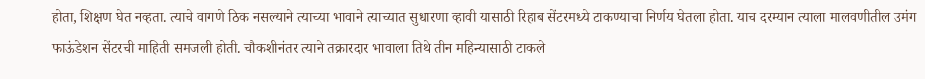होता, शिक्षण घेत नव्हता. त्याचे वागणे ठिक नसल्याने त्याच्या भावाने त्याच्यात सुधारणा व्हावी यासाठी रिहाब सेंटरमध्ये टाकण्याचा निर्णय घेतला होता. याच दरम्यान त्याला मालवणीतील उमंग फाऊंडेशन सेंटरची माहिती समजली होती. चौकशीनंतर त्याने तक्रारदार भावाला तिथे तीन महिन्यासाठी टाकले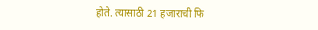होते. त्यासाठी 21 हजाराची फि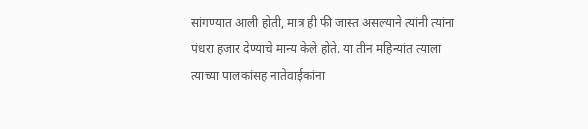सांगण्यात आली होती, मात्र ही फी जास्त असल्याने त्यांनी त्यांना पंधरा हजार देण्याचे मान्य केले होते. या तीन महिन्यांत त्याला त्याच्या पालकांसह नातेवाईकांना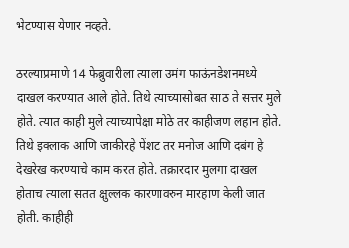भेटण्यास येणार नव्हते.

ठरल्याप्रमाणे 14 फेब्रुवारीला त्याला उमंग फाऊंनडेशनमध्ये दाखल करण्यात आले होते. तिथे त्याच्यासोबत साठ ते सत्तर मुले होते. त्यात काही मुले त्याच्यापेक्षा मोठे तर काहीजण लहान होते. तिथे इक्लाक आणि जाकीरहे पेंशट तर मनोज आणि दबंग हे देखरेख करण्याचे काम करत होते. तक्रारदार मुलगा दाखल होताच त्याला सतत क्षुल्लक कारणावरुन मारहाण केली जात होती. काहीही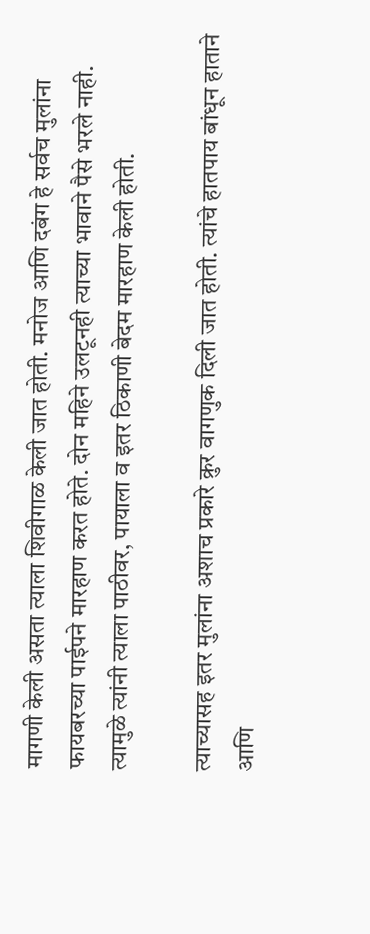मागणी केली असता त्याला शिवीगाळ केली जात होती. मनोज आणि दबंग हे सर्वच मुलांना फायबरच्या पाईपने मारहाण करत होते. दोन महिने उलटूनही त्याच्या भावाने पैसे भरले नाही. त्यामुळे त्यांनी त्याला पाठीवर, पायाला व इतर ठिकाणी बेदम मारहाण केली होती.

त्याच्यासह इतर मुलांना अशाच प्रकारे क्रुर वागणुक दिली जात होती. त्यांचे हातपाय बांधून हाताने आणि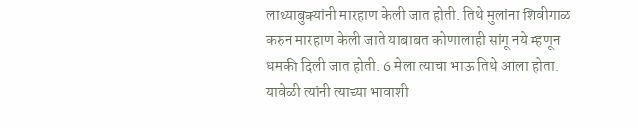लाथ्याबुक्यांनी मारहाण केली जात होती. तिथे मुलांना शिवीगाळ करुन मारहाण केली जाते याबाबत कोणालाही सांगू नये म्हणून धमकी दिली जात होती. 6 मेला त्याचा भाऊ तिथे आला होता. यावेळी त्यांनी त्याच्या भावाशी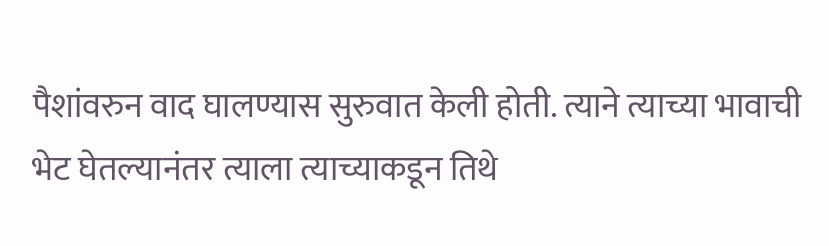पैशांवरुन वाद घालण्यास सुरुवात केली होती. त्याने त्याच्या भावाची भेट घेतल्यानंतर त्याला त्याच्याकडून तिथे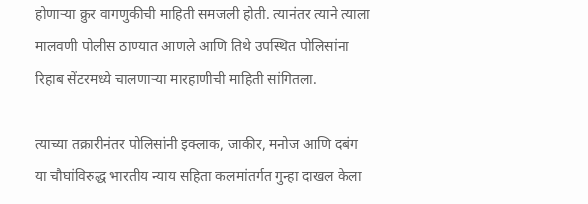होणार्‍या क्रुर वागणुकीची माहिती समजली होती. त्यानंतर त्याने त्याला मालवणी पोलीस ठाण्यात आणले आणि तिथे उपस्थित पोलिसांना रिहाब सेंटरमध्ये चालणार्‍या मारहाणीची माहिती सांगितला.

त्याच्या तक्रारीनंतर पोलिसांनी इक्लाक, जाकीर, मनोज आणि दबंग या चौघांविरुद्ध भारतीय न्याय सहिता कलमांतर्गत गुन्हा दाखल केला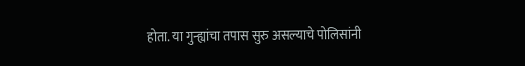होता. या गुन्ह्यांचा तपास सुरु असल्याचे पोलिसांनी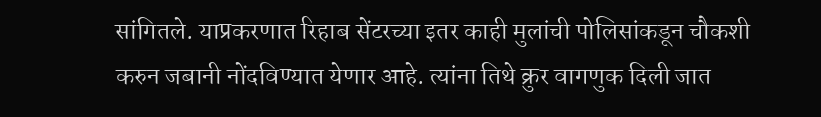सांगितले. याप्रकरणात रिहाब सेंटरच्या इतर काही मुलांची पोलिसांकडून चौकशी करुन जबानी नोंदविण्यात येणार आहे. त्यांना तिथे क्रुर वागणुक दिली जात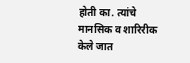होती का. त्यांचे मानसिक व शारिरीक केले जात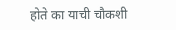होते का याची चौकशी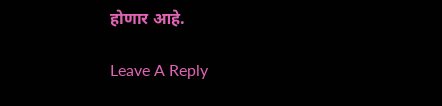होणार आहे.

Leave A Reply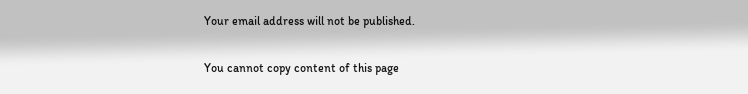Your email address will not be published.

You cannot copy content of this page